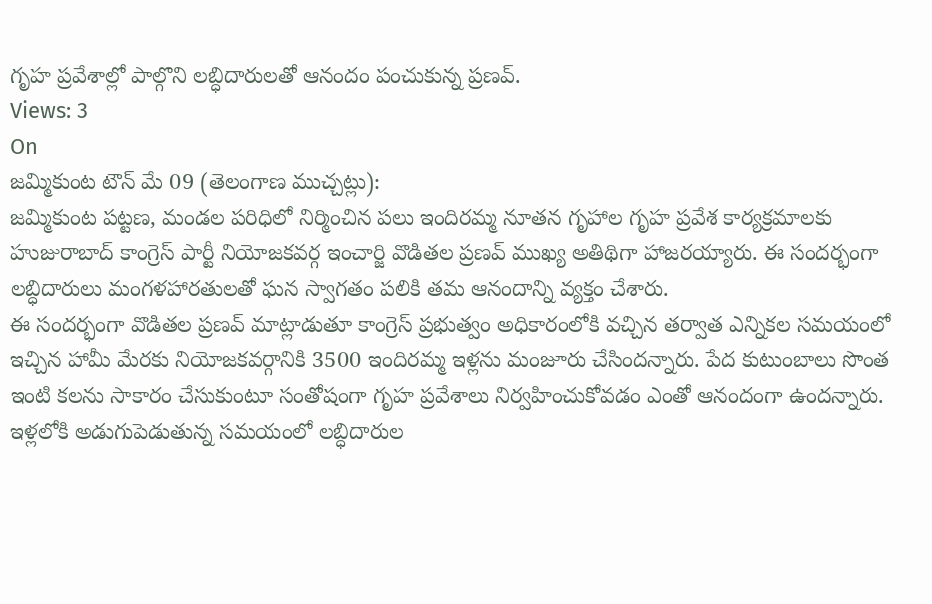గృహ ప్రవేశాల్లో పాల్గొని లబ్ధిదారులతో ఆనందం పంచుకున్న ప్రణవ్.
Views: 3
On
జమ్మికుంట టౌన్ మే 09 (తెలంగాణ ముచ్చట్లు):
జమ్మికుంట పట్టణ, మండల పరిధిలో నిర్మించిన పలు ఇందిరమ్మ నూతన గృహాల గృహ ప్రవేశ కార్యక్రమాలకు హుజురాబాద్ కాంగ్రెస్ పార్టీ నియోజకవర్గ ఇంచార్జి వొడితల ప్రణవ్ ముఖ్య అతిథిగా హాజరయ్యారు. ఈ సందర్భంగా లబ్ధిదారులు మంగళహారతులతో ఘన స్వాగతం పలికి తమ ఆనందాన్ని వ్యక్తం చేశారు.
ఈ సందర్భంగా వొడితల ప్రణవ్ మాట్లాడుతూ కాంగ్రెస్ ప్రభుత్వం అధికారంలోకి వచ్చిన తర్వాత ఎన్నికల సమయంలో ఇచ్చిన హామీ మేరకు నియోజకవర్గానికి 3500 ఇందిరమ్మ ఇళ్లను మంజూరు చేసిందన్నారు. పేద కుటుంబాలు సొంత ఇంటి కలను సాకారం చేసుకుంటూ సంతోషంగా గృహ ప్రవేశాలు నిర్వహించుకోవడం ఎంతో ఆనందంగా ఉందన్నారు.
ఇళ్లలోకి అడుగుపెడుతున్న సమయంలో లబ్ధిదారుల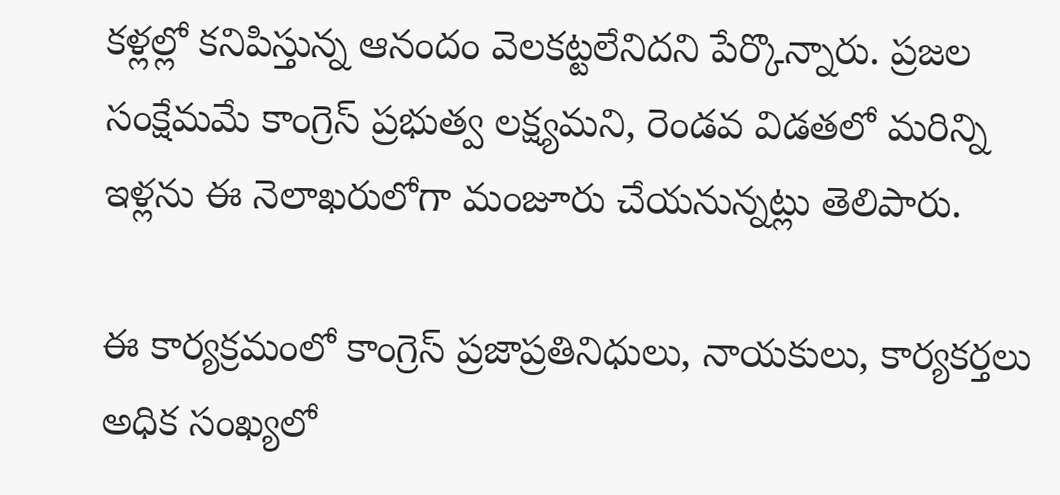కళ్లల్లో కనిపిస్తున్న ఆనందం వెలకట్టలేనిదని పేర్కొన్నారు. ప్రజల సంక్షేమమే కాంగ్రెస్ ప్రభుత్వ లక్ష్యమని, రెండవ విడతలో మరిన్ని ఇళ్లను ఈ నెలాఖరులోగా మంజూరు చేయనున్నట్లు తెలిపారు.

ఈ కార్యక్రమంలో కాంగ్రెస్ ప్రజాప్రతినిధులు, నాయకులు, కార్యకర్తలు అధిక సంఖ్యలో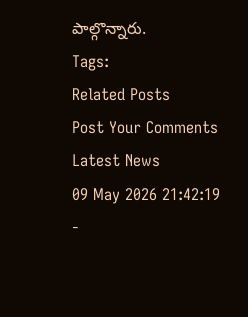పాల్గొన్నారు.
Tags:
Related Posts
Post Your Comments
Latest News
09 May 2026 21:42:19
-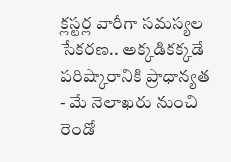క్లస్టర్ల వారీగా సమస్యల సేకరణ.. అక్కడికక్కడే పరిష్కారానికి ప్రాధాన్యత
- మే నెలాఖరు నుంచి రెండో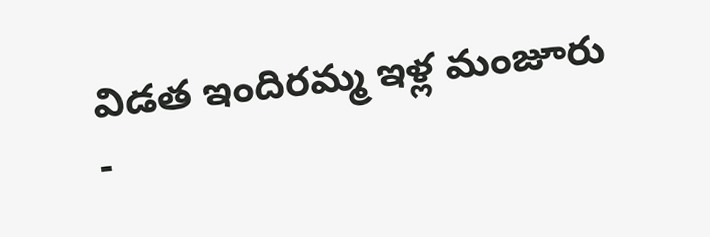విడత ఇందిరమ్మ ఇళ్ల మంజూరు
-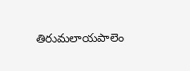తిరుమలాయపాలెం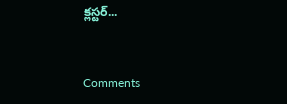క్లస్టర్...


Comments